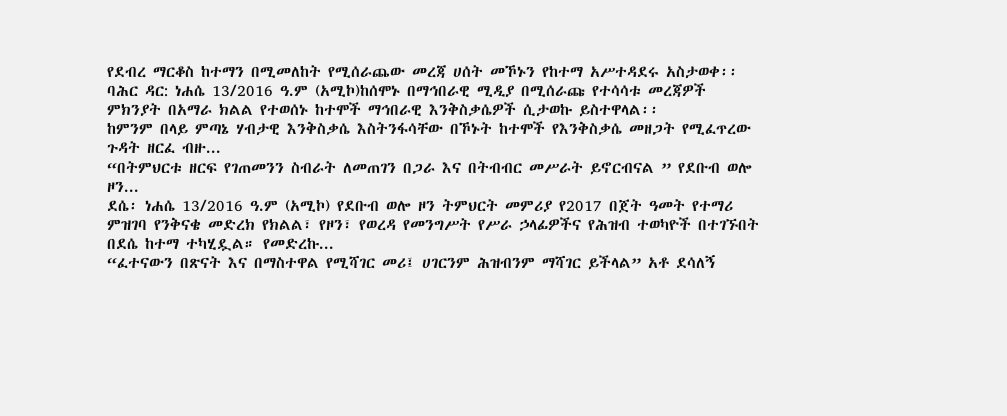የደብረ ማርቆስ ከተማን በሚመለከት የሚሰራጨው መረጃ ሀሰት መኾኑን የከተማ አሥተዳደሩ አስታወቀ፡፡
ባሕር ዳር: ነሐሴ 13/2016 ዓ.ም (አሚኮ)ከሰሞኑ በማኅበራዊ ሚዲያ በሚሰራጩ የተሳሳቱ መረጃዎች ምክንያት በአማራ ክልል የተወሰኑ ከተሞች ማኅበራዊ እንቅስቃሴዎች ሲታወኩ ይስተዋላል፡፡
ከምንም በላይ ምጣኔ ሃብታዊ እንቅስቃሴ እስትንፋሳቸው በኾኑት ከተሞች የእንቅስቃሴ መዘጋት የሚፈጥረው ጉዳት ዘርፈ ብዙ...
“በትምህርቱ ዘርፍ የገጠመንን ስብራት ለመጠገን በጋራ እና በትብብር መሥራት ይኖርብናል ” የደቡብ ወሎ ዞን...
ደሴ፡ ነሐሴ 13/2016 ዓ.ም (አሚኮ) የደቡብ ወሎ ዞን ትምህርት መምሪያ የ2017 በጀት ዓመት የተማሪ ምዝገባ የንቅናቄ መድረክ የክልል፣ የዞን፣ የወረዳ የመንግሥት የሥራ ኃላፊዎችና የሕዝብ ተወካዮች በተገኙበት በደሴ ከተማ ተካሂዷል። የመድረኩ...
“ፈተናውን በጽናት እና በማስተዋል የሚሻገር መሪ፤ ሀገርንም ሕዝብንም ማሻገር ይችላል” አቶ ደሳለኝ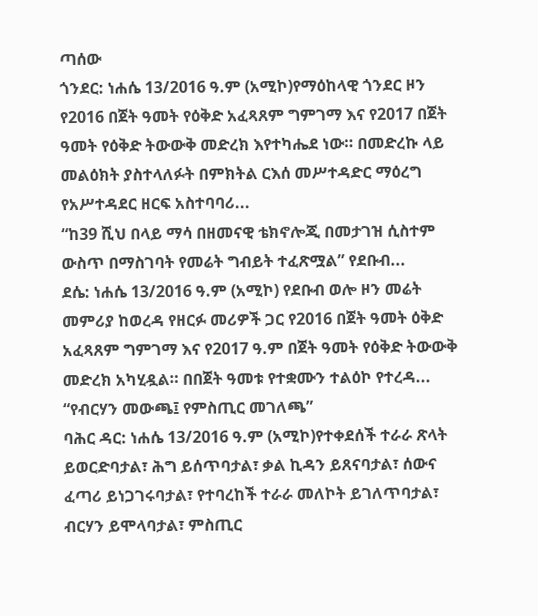ጣሰው
ጎንደር: ነሐሴ 13/2016 ዓ.ም (አሚኮ)የማዕከላዊ ጎንደር ዞን የ2016 በጀት ዓመት የዕቅድ አፈጻጸም ግምገማ እና የ2017 በጀት ዓመት የዕቅድ ትውውቅ መድረክ እየተካሔደ ነው። በመድረኩ ላይ መልዕክት ያስተላለፉት በምክትል ርእሰ መሥተዳድር ማዕረግ የአሥተዳደር ዘርፍ አስተባባሪ...
“ከ39 ሺህ በላይ ማሳ በዘመናዊ ቴክኖሎጂ በመታገዝ ሲስተም ውስጥ በማስገባት የመሬት ግብይት ተፈጽሟል” የደቡብ...
ደሴ: ነሐሴ 13/2016 ዓ.ም (አሚኮ) የደቡብ ወሎ ዞን መሬት መምሪያ ከወረዳ የዘርፉ መሪዎች ጋር የ2016 በጀት ዓመት ዕቅድ አፈጻጸም ግምገማ እና የ2017 ዓ.ም በጀት ዓመት የዕቅድ ትውውቅ መድረክ አካሂዷል። በበጀት ዓመቱ የተቋሙን ተልዕኮ የተረዳ...
“የብርሃን መውጫ፤ የምስጢር መገለጫ”
ባሕር ዳር: ነሐሴ 13/2016 ዓ.ም (አሚኮ)የተቀደሰች ተራራ ጽላት ይወርድባታል፣ ሕግ ይሰጥባታል፣ ቃል ኪዳን ይጸናባታል፣ ሰውና ፈጣሪ ይነጋገሩባታል፣ የተባረከች ተራራ መለኮት ይገለጥባታል፣ ብርሃን ይሞላባታል፣ ምስጢር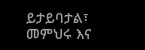ይታይባታል፣ መምህሩ እና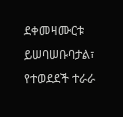ደቀመዛሙርቱ ይሠባሠቡባታል፣ የተወደደች ተራራ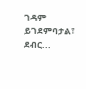ገዳም ይገደምባታል፣ ደብር...